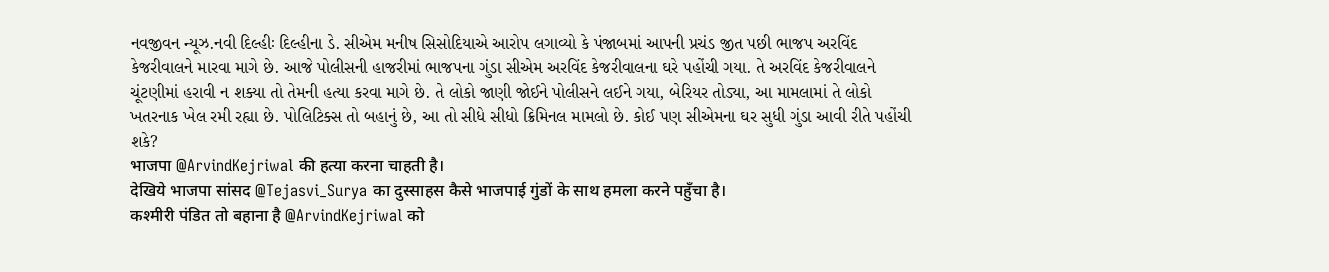નવજીવન ન્યૂઝ.નવી દિલ્હીઃ દિલ્હીના ડે. સીએમ મનીષ સિસોદિયાએ આરોપ લગાવ્યો કે પંજાબમાં આપની પ્રચંડ જીત પછી ભાજપ અરવિંદ કેજરીવાલને મારવા માગે છે. આજે પોલીસની હાજરીમાં ભાજપના ગુંડા સીએમ અરવિંદ કેજરીવાલના ઘરે પહોંચી ગયા. તે અરવિંદ કેજરીવાલને ચૂંટણીમાં હરાવી ન શક્યા તો તેમની હત્યા કરવા માગે છે. તે લોકો જાણી જોઈને પોલીસને લઈને ગયા, બેરિયર તોડ્યા, આ મામલામાં તે લોકો ખતરનાક ખેલ રમી રહ્યા છે. પોલિટિક્સ તો બહાનું છે, આ તો સીધે સીધો ક્રિમિનલ મામલો છે. કોઈ પણ સીએમના ઘર સુધી ગુંડા આવી રીતે પહોંચી શકે?
भाजपा @ArvindKejriwal की हत्या करना चाहती है।
देखिये भाजपा सांसद @Tejasvi_Surya का दुस्साहस कैसे भाजपाई गुंडों के साथ हमला करने पहुँचा है।
कश्मीरी पंडित तो बहाना है @ArvindKejriwal को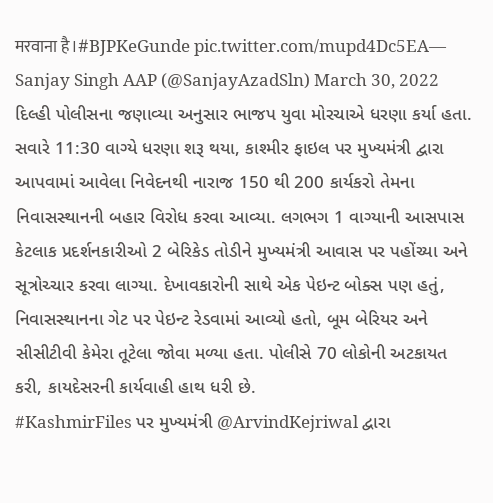मरवाना है।#BJPKeGunde pic.twitter.com/mupd4Dc5EA— Sanjay Singh AAP (@SanjayAzadSln) March 30, 2022
દિલ્હી પોલીસના જણાવ્યા અનુસાર ભાજપ યુવા મોરચાએ ધરણા કર્યા હતા. સવારે 11:30 વાગ્યે ધરણા શરૂ થયા, કાશ્મીર ફાઇલ પર મુખ્યમંત્રી દ્વારા આપવામાં આવેલા નિવેદનથી નારાજ 150 થી 200 કાર્યકરો તેમના નિવાસસ્થાનની બહાર વિરોધ કરવા આવ્યા. લગભગ 1 વાગ્યાની આસપાસ કેટલાક પ્રદર્શનકારીઓ 2 બેરિકેડ તોડીને મુખ્યમંત્રી આવાસ પર પહોંચ્યા અને સૂત્રોચ્ચાર કરવા લાગ્યા. દેખાવકારોની સાથે એક પેઇન્ટ બોક્સ પણ હતું, નિવાસસ્થાનના ગેટ પર પેઇન્ટ રેડવામાં આવ્યો હતો, બૂમ બેરિયર અને સીસીટીવી કેમેરા તૂટેલા જોવા મળ્યા હતા. પોલીસે 70 લોકોની અટકાયત કરી, કાયદેસરની કાર્યવાહી હાથ ધરી છે.
#KashmirFiles પર મુખ્યમંત્રી @ArvindKejriwal દ્વારા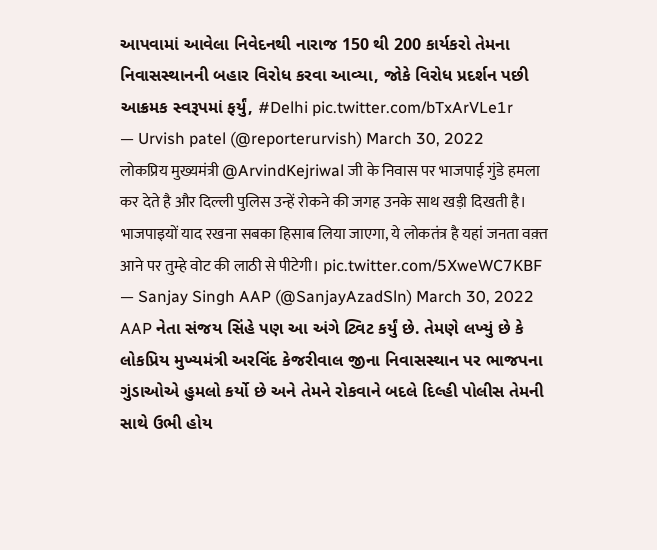આપવામાં આવેલા નિવેદનથી નારાજ 150 થી 200 કાર્યકરો તેમના નિવાસસ્થાનની બહાર વિરોધ કરવા આવ્યા, જોકે વિરોધ પ્રદર્શન પછી આક્રમક સ્વરૂપમાં ફર્યું, #Delhi pic.twitter.com/bTxArVLe1r
— Urvish patel (@reporterurvish) March 30, 2022
लोकप्रिय मुख्यमंत्री @ArvindKejriwal जी के निवास पर भाजपाई गुंडे हमला कर देते है और दिल्ली पुलिस उन्हें रोकने की जगह उनके साथ खड़ी दिखती है। भाजपाइयों याद रखना सबका हिसाब लिया जाएगा, ये लोकतंत्र है यहां जनता वक़्त आने पर तुम्हे वोट की लाठी से पीटेगी। pic.twitter.com/5XweWC7KBF
— Sanjay Singh AAP (@SanjayAzadSln) March 30, 2022
AAP નેતા સંજય સિંહે પણ આ અંગે ટ્વિટ કર્યું છે. તેમણે લખ્યું છે કે લોકપ્રિય મુખ્યમંત્રી અરવિંદ કેજરીવાલ જીના નિવાસસ્થાન પર ભાજપના ગુંડાઓએ હુમલો કર્યો છે અને તેમને રોકવાને બદલે દિલ્હી પોલીસ તેમની સાથે ઉભી હોય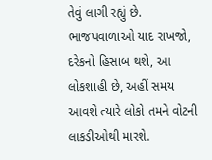તેવું લાગી રહ્યું છે. ભાજપવાળાઓ યાદ રાખજો, દરેકનો હિસાબ થશે, આ લોકશાહી છે, અહીં સમય આવશે ત્યારે લોકો તમને વોટની લાકડીઓથી મારશે.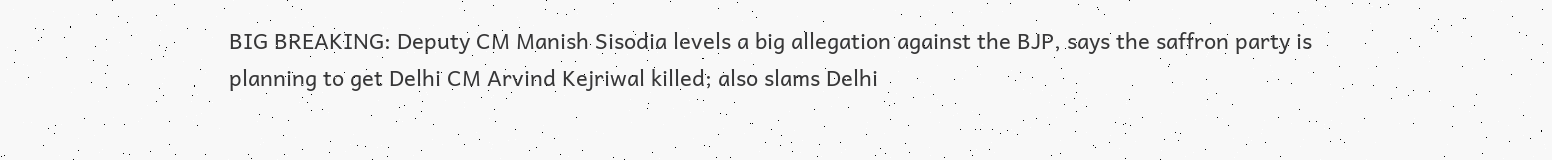BIG BREAKING: Deputy CM Manish Sisodia levels a big allegation against the BJP, says the saffron party is planning to get Delhi CM Arvind Kejriwal killed; also slams Delhi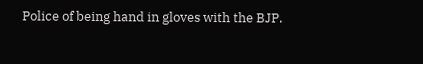Police of being hand in gloves with the BJP.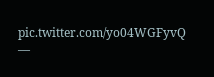pic.twitter.com/yo04WGFyvQ
—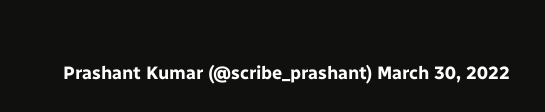Prashant Kumar (@scribe_prashant) March 30, 2022